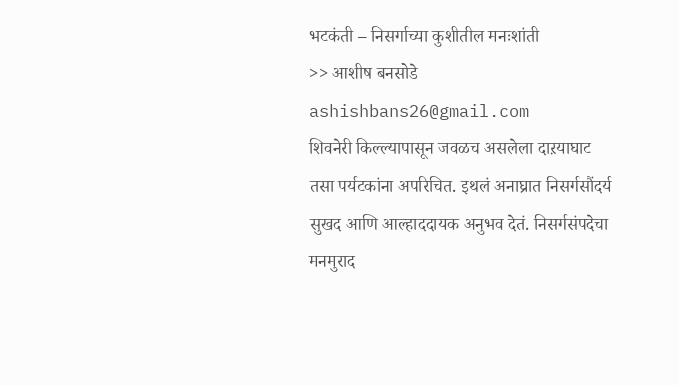भटकंती – निसर्गाच्या कुशीतील मनःशांती
>> आशीष बनसोडे
ashishbans26@gmail.com
शिवनेरी किल्ल्यापासून जवळच असलेला दाऱयाघाट तसा पर्यटकांना अपरिचित. इथलं अनाघ्रात निसर्गसौंदर्य सुखद आणि आल्हाददायक अनुभव देतं. निसर्गसंपदेचा मनमुराद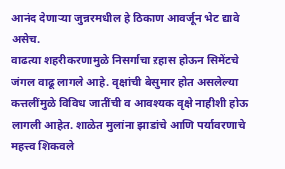आनंद देणाऱ्या जुन्नरमधील हे ठिकाण आवर्जून भेट द्यावे असेच.
वाढत्या शहरीकरणामुळे निसर्गाचा ऱहास होऊन सिमेंटचे जंगल वाढू लागले आहे. वृक्षांची बेसुमार होत असलेल्या कत्तलींमुळे विविध जातींची व आवश्यक वृक्षे नाहीशी होऊ लागली आहेत. शाळेत मुलांना झाडांचे आणि पर्यावरणाचे महत्त्व शिकवले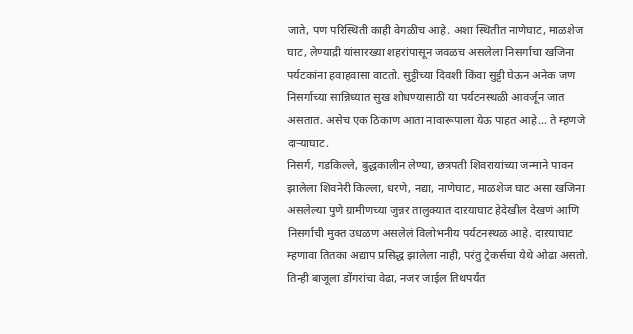जाते, पण परिस्थिती काही वेगळीच आहे. अशा स्थितीत नाणेघाट, माळशेज घाट, लेण्याद्री यांसारख्या शहरांपासून जवळच असलेला निसर्गाचा खजिना पर्यटकांना हवाहवासा वाटतो. सुट्टीच्या दिवशी किंवा सुट्टी घेऊन अनेक जण निसर्गाच्या सान्निध्यात सुख शोधण्यासाठी या पर्यटनस्थळी आवर्जून जात असतात. असेच एक ठिकाण आता नावारूपाला येऊ पाहत आहे… ते म्हणजे दाऱ्याघाट.
निसर्ग, गडकिल्ले, बुद्धकालीन लेण्या, छत्रपती शिवरायांच्या जन्माने पावन झालेला शिवनेरी किल्ला, धरणे, नद्या, नाणेघाट, माळशेज घाट असा खजिना असलेल्या पुणे ग्रामीणच्या जुन्नर तालुक्यात दाऱयाघाट हेदेखील देखणं आणि निसर्गाची मुक्त उधळण असलेलं विलोभनीय पर्यटनस्थळ आहे. दाऱयाघाट म्हणावा तितका अद्याप प्रसिद्ध झालेला नाही, परंतु ट्रेकर्सचा येथे ओढा असतो. तिन्ही बाजूला डोंगरांचा वेढा, नजर जाईल तिथपर्यंत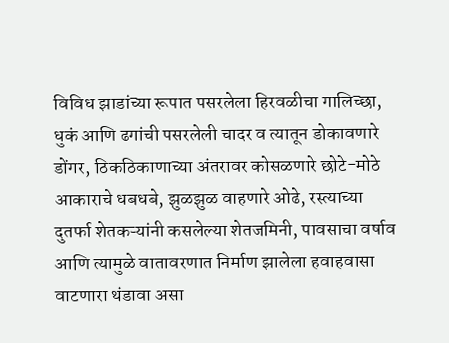विविध झाडांच्या रूपात पसरलेला हिरवळीचा गालिच्छा, धुकं आणि ढगांची पसरलेली चादर व त्यातून डोकावणारे डोंगर, ठिकठिकाणाच्या अंतरावर कोसळणारे छोटे-मोठे आकाराचे धबधबे, झुळझुळ वाहणारे ओढे, रस्त्याच्या दुतर्फा शेतकऱ्यांनी कसलेल्या शेतजमिनी, पावसाचा वर्षाव आणि त्यामुळे वातावरणात निर्माण झालेला हवाहवासा वाटणारा थंडावा असा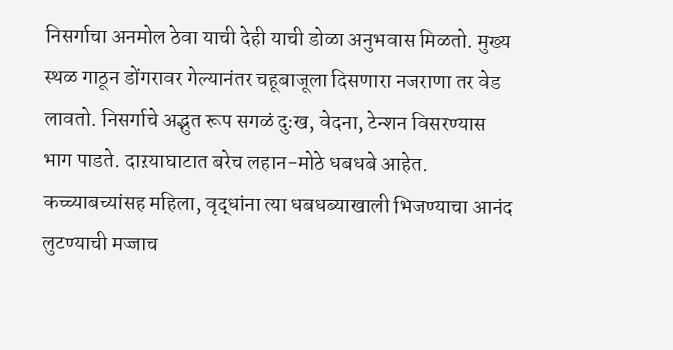निसर्गाचा अनमोल ठेवा याची देही याची डोळा अनुभवास मिळतो. मुख्य स्थळ गाठून डोंगरावर गेल्यानंतर चहूबाजूला दिसणारा नजराणा तर वेड लावतो. निसर्गाचे अद्भुत रूप सगळं दुःख, वेदना, टेन्शन विसरण्यास भाग पाडते. दाऱयाघाटात बरेच लहान-मोठे धबधबे आहेत. कच्च्याबच्यांसह महिला, वृद्धांना त्या धबधब्याखाली भिजण्याचा आनंद लुटण्याची मज्जाच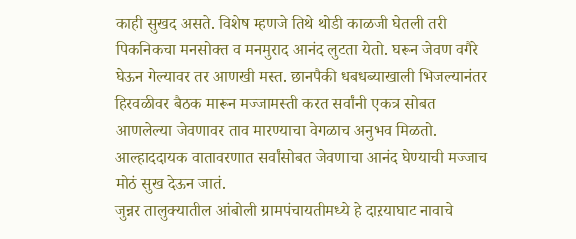काही सुखद असते. विशेष म्हणजे तिथे थोडी काळजी घेतली तरी पिकनिकचा मनसोक्त व मनमुराद आनंद लुटता येतो. घरून जेवण वगैरे घेऊन गेल्यावर तर आणखी मस्त. छानपैकी धबधब्याखाली भिजल्यानंतर हिरवळीवर बैठक मारून मज्जामस्ती करत सर्वांनी एकत्र सोबत आणलेल्या जेवणावर ताव मारण्याचा वेगळाच अनुभव मिळतो. आल्हाददायक वातावरणात सर्वांसोबत जेवणाचा आनंद घेण्याची मज्जाच मोठं सुख देऊन जातं.
जुन्नर तालुक्यातील आंबोली ग्रामपंचायतीमध्ये हे दाऱयाघाट नावाचे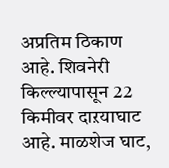अप्रतिम ठिकाण आहे. शिवनेरी किल्ल्यापासून 22 किमीवर दाऱयाघाट आहे. माळशेज घाट,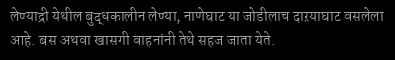लेण्याद्री येथील बुद्धकालीन लेण्या, नाणेघाट या जोडीलाच दाऱयाघाट वसलेला आहे. बस अथवा खासगी वाहनांनी तेथे सहज जाता येते.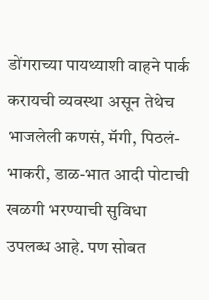डोंगराच्या पायथ्याशी वाहने पार्क करायची व्यवस्था असून तेथेच भाजलेली कणसं, मॅगी, पिठलं-भाकरी, डाळ-भात आदी पोटाची खळगी भरण्याची सुविधा उपलब्ध आहे. पण सोबत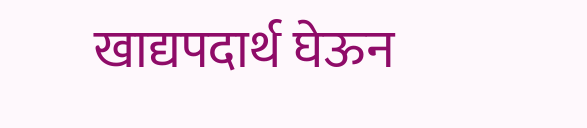खाद्यपदार्थ घेऊन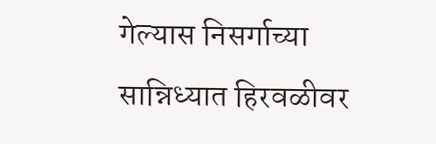गेल्यास निसर्गाच्या सान्निध्यात हिरवळीवर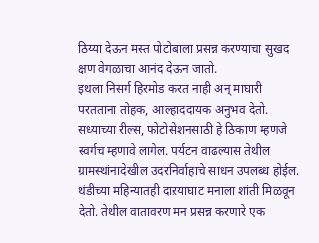ठिय्या देऊन मस्त पोटोबाला प्रसन्न करण्याचा सुखद क्षण वेगळाचा आनंद देऊन जातो.
इथला निसर्ग हिरमोड करत नाही अन् माघारी परतताना तोहक, आल्हाददायक अनुभव देतो. सध्याच्या रील्स, फोटोसेशनसाठी हे ठिकाण म्हणजे स्वर्गच म्हणावे लागेल. पर्यटन वाढल्यास तेथील ग्रामस्थांनादेखील उदरनिर्वाहाचे साधन उपलब्ध होईल. थंडीच्या महिन्यातही दाऱयाघाट मनाला शांती मिळवून देतो. तेथील वातावरण मन प्रसन्न करणारे एक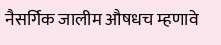नैसर्गिक जालीम औषधच म्हणावे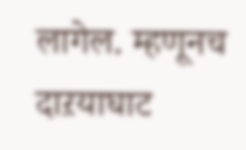लागेल. म्हणूनच दाऱयाघाट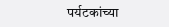पर्यटकांच्या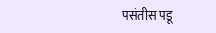पसंतीस पडू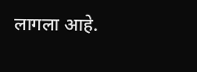लागला आहे.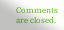Comments are closed.